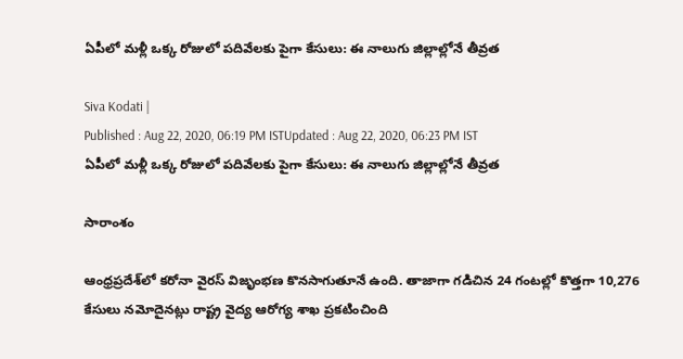ఏపీలో మళ్లీ ఒక్క రోజులో పదివేలకు పైగా కేసులు: ఈ నాలుగు జిల్లాల్లోనే తీవ్రత

Siva Kodati |
Published : Aug 22, 2020, 06:19 PM ISTUpdated : Aug 22, 2020, 06:23 PM IST
ఏపీలో మళ్లీ ఒక్క రోజులో పదివేలకు పైగా కేసులు: ఈ నాలుగు జిల్లాల్లోనే తీవ్రత

సారాంశం

ఆంధ్రప్రదేశ్‌లో కరోనా వైరస్ విజృంభణ కొనసాగుతూనే ఉంది. తాజాగా గడిచిన 24 గంటల్లో కొత్తగా 10,276 కేసులు నమోదైనట్లు రాష్ట్ర వైద్య ఆరోగ్య శాఖ ప్రకటించింది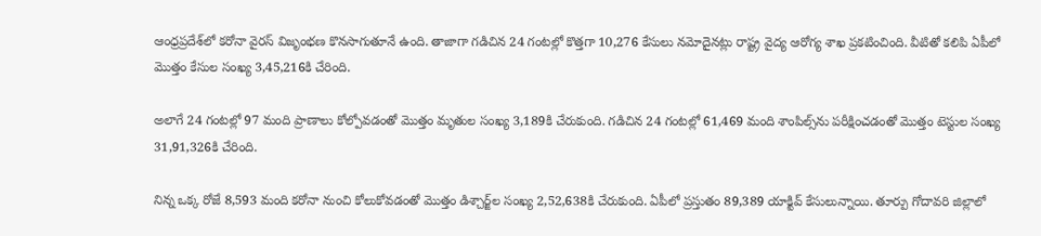ఆంధ్రప్రదేశ్‌లో కరోనా వైరస్ విజృంభణ కొనసాగుతూనే ఉంది. తాజాగా గడిచిన 24 గంటల్లో కొత్తగా 10,276 కేసులు నమోదైనట్లు రాష్ట్ర వైద్య ఆరోగ్య శాఖ ప్రకటించింది. వీటితో కలిపి ఏపీలో మొత్తం కేసుల సంఖ్య 3,45,216కి చేరింది.

అలాగే 24 గంటల్లో 97 మంది ప్రాణాలు కోల్పోవడంతో మొత్తం మృతుల సంఖ్య 3,189కి చేరుకుంది. గడిచిన 24 గంటల్లో 61,469 మంది శాంపిల్స్‌ను పరీక్షించడంతో మొత్తం టెస్టుల సంఖ్య 31,91,326కి చేరింది.

నిన్న ఒక్క రోజే 8,593 మంది కరోనా నుంచి కోలుకోవడంతో మొత్తం డిశ్చార్జ్‌ల సంఖ్య 2,52,638కి చేరుకుంది. ఏపీలో ప్రస్తుతం 89,389 యాక్టివ్ కేసులున్నాయి. తూర్పు గోదావరి జిల్లాలో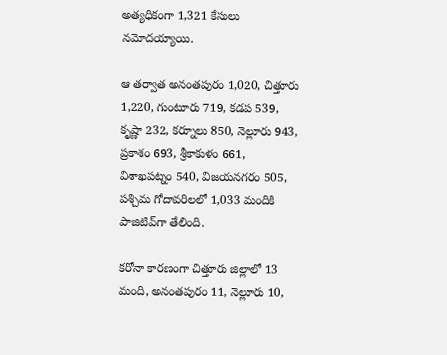అత్యధికంగా 1,321 కేసులు నమోదయ్యాయి.

ఆ తర్వాత అనంతపురం 1,020, చిత్తూరు 1,220, గుంటూరు 719, కడప 539, కృష్ణా 232, కర్నూలు 850, నెల్లూరు 943, ప్రకాశం 693, శ్రీకాకుళం 661, విశాఖపట్నం 540, విజయనగరం 505, పశ్చిమ గోదావరిలలో 1,033 మందికి పాజిటివ్‌గా తేలింది.

కరోనా కారణంగా చిత్తూరు జిల్లాలో 13 మంది, అనంతపురం 11, నెల్లూరు 10,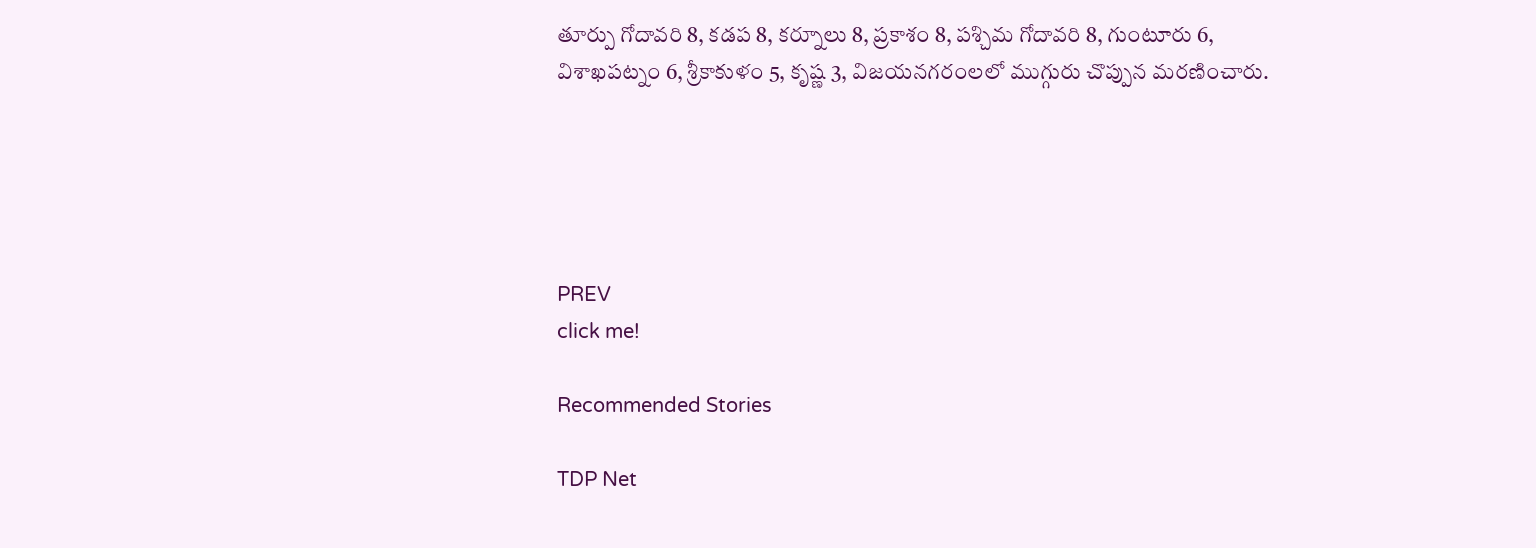తూర్పు గోదావరి 8, కడప 8, కర్నూలు 8, ప్రకాశం 8, పశ్చిమ గోదావరి 8, గుంటూరు 6, విశాఖపట్నం 6, శ్రీకాకుళం 5, కృష్ణ 3, విజయనగరంలలో ముగ్గురు చొప్పున మరణించారు.





PREV
click me!

Recommended Stories

TDP Net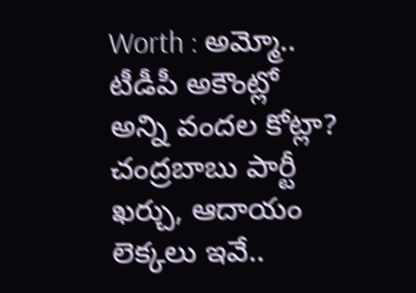Worth : అమ్మో.. టీడీపీ అకౌంట్లో అన్ని వందల కోట్లా? చంద్రబాబు పార్టీ ఖర్చు, ఆదాయం లెక్కలు ఇవే..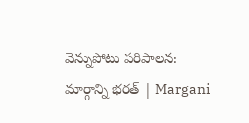వెన్నుపోటు పరిపాలన: మార్గాన్ని భరత్ | Margani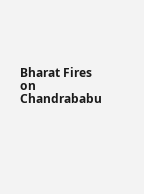Bharat Fires on Chandrababu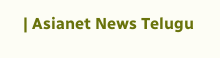| Asianet News Telugu